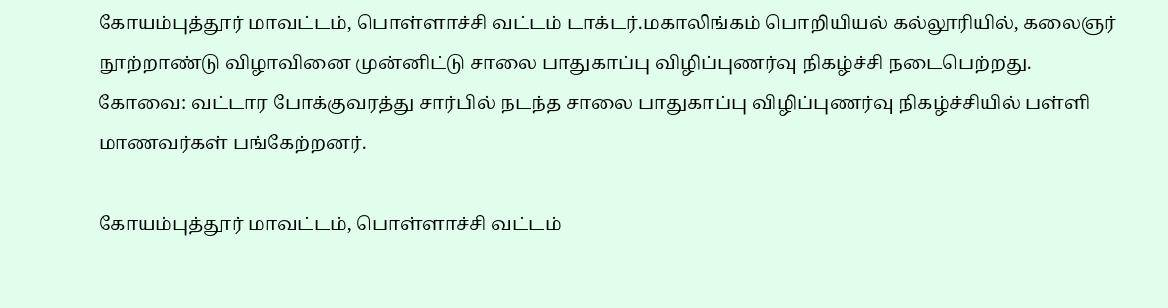கோயம்புத்தூர் மாவட்டம், பொள்ளாச்சி வட்டம் டாக்டர்.மகாலிங்கம் பொறியியல் கல்லூரியில், கலைஞர் நூற்றாண்டு விழாவினை முன்னிட்டு சாலை பாதுகாப்பு விழிப்புணர்வு நிகழ்ச்சி நடைபெற்றது.
கோவை: வட்டார போக்குவரத்து சார்பில் நடந்த சாலை பாதுகாப்பு விழிப்புணர்வு நிகழ்ச்சியில் பள்ளி மாணவர்கள் பங்கேற்றனர்.

கோயம்புத்தூர் மாவட்டம், பொள்ளாச்சி வட்டம்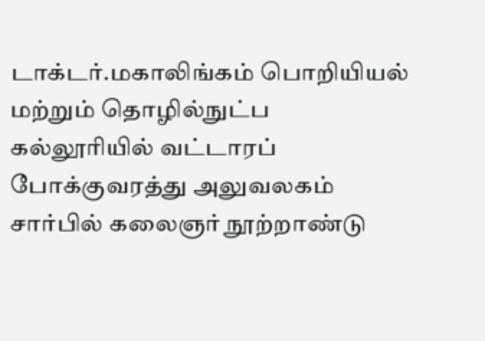டாக்டர்.மகாலிங்கம் பொறியியல் மற்றும் தொழில்நுட்ப கல்லூரியில் வட்டாரப் போக்குவரத்து அலுவலகம் சார்பில் கலைஞர் நூற்றாண்டு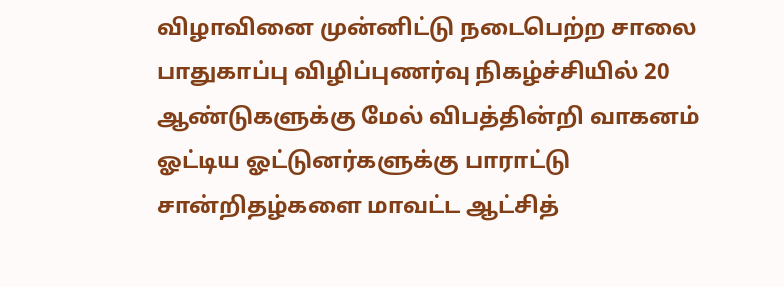விழாவினை முன்னிட்டு நடைபெற்ற சாலை பாதுகாப்பு விழிப்புணர்வு நிகழ்ச்சியில் 20 ஆண்டுகளுக்கு மேல் விபத்தின்றி வாகனம் ஓட்டிய ஓட்டுனர்களுக்கு பாராட்டு சான்றிதழ்களை மாவட்ட ஆட்சித்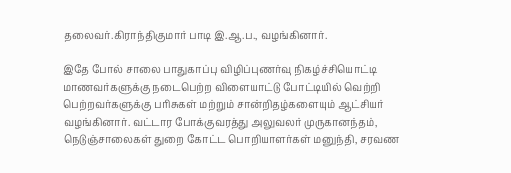தலைவர்.கிராந்திகுமார் பாடி இ.ஆ.ப., வழங்கினார்.

இதே போல் சாலை பாதுகாப்பு விழிப்புணர்வு நிகழ்ச்சியொட்டி மாணவர்களுக்கு நடைபெற்ற விளையாட்டு போட்டியில் வெற்றி பெற்றவர்களுக்கு பரிசுகள் மற்றும் சான்றிதழ்களையும் ஆட்சியர் வழங்கினார். வட்டார போக்குவரத்து அலுவலர் முருகானந்தம், நெடுஞ்சாலைகள் துறை கோட்ட பொறியாளர்கள் மனுந்தி, சரவண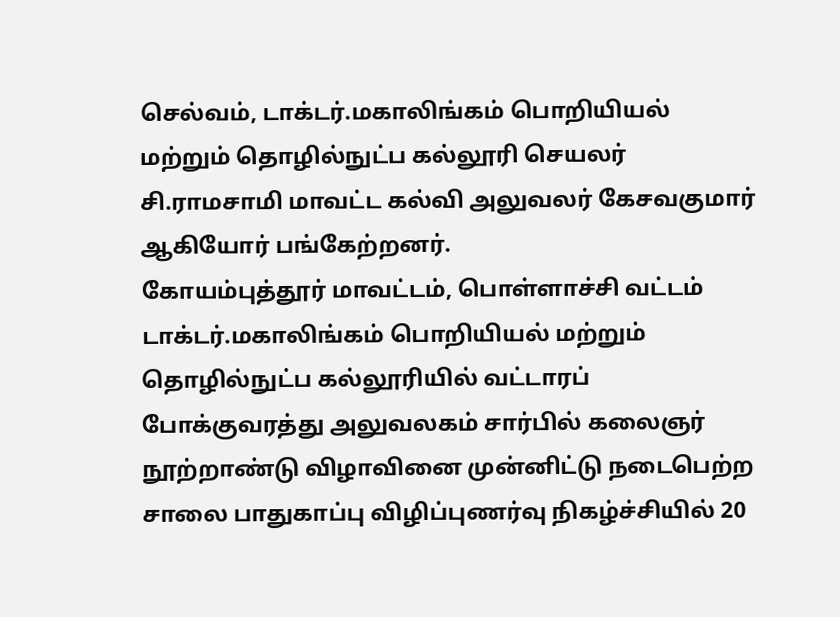செல்வம், டாக்டர்.மகாலிங்கம் பொறியியல் மற்றும் தொழில்நுட்ப கல்லூரி செயலர் சி.ராமசாமி மாவட்ட கல்வி அலுவலர் கேசவகுமார் ஆகியோர் பங்கேற்றனர்.
கோயம்புத்தூர் மாவட்டம், பொள்ளாச்சி வட்டம் டாக்டர்.மகாலிங்கம் பொறியியல் மற்றும் தொழில்நுட்ப கல்லூரியில் வட்டாரப் போக்குவரத்து அலுவலகம் சார்பில் கலைஞர் நூற்றாண்டு விழாவினை முன்னிட்டு நடைபெற்ற சாலை பாதுகாப்பு விழிப்புணர்வு நிகழ்ச்சியில் 20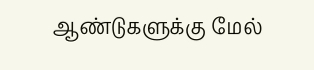ஆண்டுகளுக்கு மேல்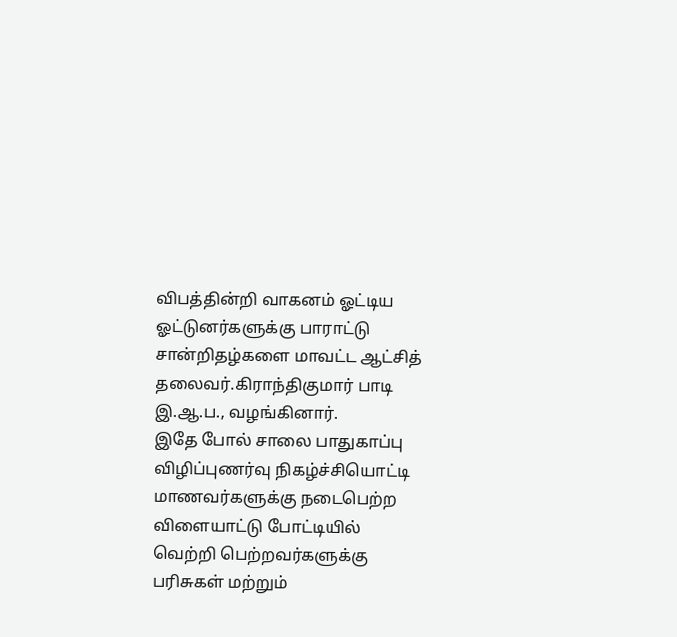விபத்தின்றி வாகனம் ஓட்டிய ஓட்டுனர்களுக்கு பாராட்டு சான்றிதழ்களை மாவட்ட ஆட்சித் தலைவர்.கிராந்திகுமார் பாடி இ.ஆ.ப., வழங்கினார்.
இதே போல் சாலை பாதுகாப்பு விழிப்புணர்வு நிகழ்ச்சியொட்டி மாணவர்களுக்கு நடைபெற்ற விளையாட்டு போட்டியில் வெற்றி பெற்றவர்களுக்கு பரிசுகள் மற்றும்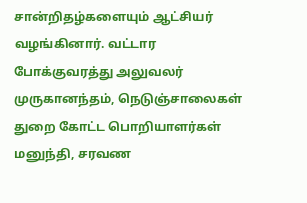சான்றிதழ்களையும் ஆட்சியர் வழங்கினார். வட்டார போக்குவரத்து அலுவலர் முருகானந்தம், நெடுஞ்சாலைகள் துறை கோட்ட பொறியாளர்கள் மனுந்தி, சரவண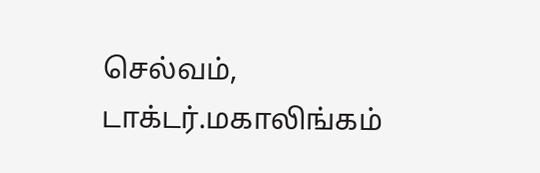செல்வம், டாக்டர்.மகாலிங்கம்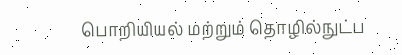பொறியியல் மற்றும் தொழில்நுட்ப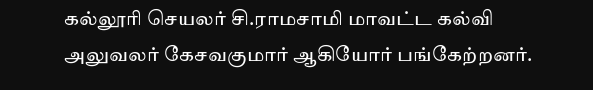கல்லூரி செயலர் சி.ராமசாமி மாவட்ட கல்வி அலுவலர் கேசவகுமார் ஆகியோர் பங்கேற்றனர்.